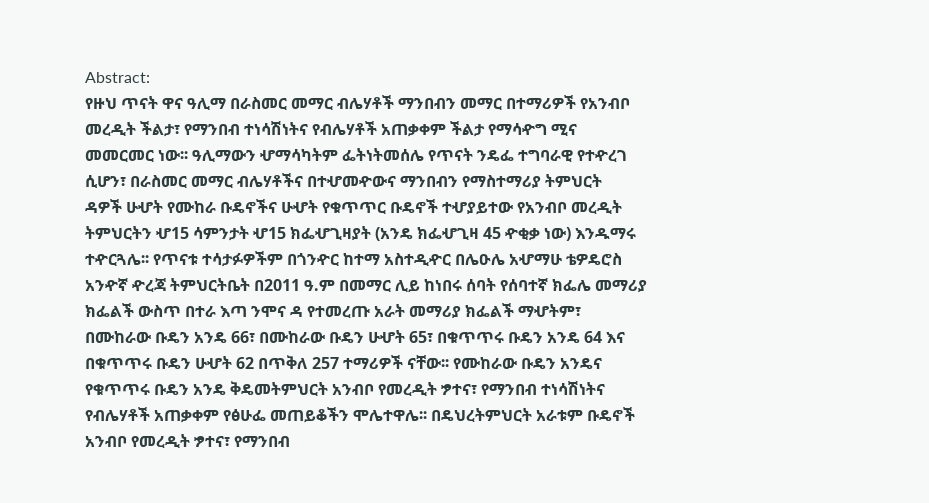Abstract:
የዙህ ጥናት ዋና ዓሊማ በራስመር መማር ብሌሃቶች ማንበብን መማር በተማሪዎች የአንብቦ
መረዲት ችልታ፣ የማንበብ ተነሳሽነትና የብሌሃቶች አጠቃቀም ችልታ የማሳዯግ ሚና
መመርመር ነው፡፡ ዓሊማውን ሇማሳካትም ፌትነትመሰሌ የጥናት ንዴፌ ተግባራዊ የተዯረገ
ሲሆን፣ በራስመር መማር ብሌሃቶችና በተሇመዯውና ማንበብን የማስተማሪያ ትምህርት
ዳዎች ሁሇት የሙከራ ቡዴኖችና ሁሇት የቁጥጥር ቡዴኖች ተሇያይተው የአንብቦ መረዲት
ትምህርትን ሇ15 ሳምንታት ሇ15 ክፌሇጊዛያት (አንዴ ክፌሇጊዛ 45 ዯቂቃ ነው) እንዱማሩ
ተዯርጓሌ፡፡ የጥናቱ ተሳታፉዎችም በጎንዯር ከተማ አስተዲዯር በሌዑሌ አሇማሁ ቴዎዴሮስ
አንዯኛ ዯረጃ ትምህርትቤት በ2011 ዓ.ም በመማር ሊይ ከነበሩ ሰባት የሰባተኛ ክፌሌ መማሪያ
ክፌልች ውስጥ በተራ እጣ ንሞና ዳ የተመረጡ አራት መማሪያ ክፌልች ማሇትም፣
በሙከራው ቡዴን አንዴ 66፣ በሙከራው ቡዴን ሁሇት 65፣ በቁጥጥሩ ቡዴን አንዴ 64 እና
በቁጥጥሩ ቡዴን ሁሇት 62 በጥቅለ 257 ተማሪዎች ናቸው፡፡ የሙከራው ቡዴን አንዴና
የቁጥጥሩ ቡዴን አንዴ ቅዴመትምህርት አንብቦ የመረዲት ፇተና፣ የማንበብ ተነሳሽነትና
የብሌሃቶች አጠቃቀም የፅሁፌ መጠይቆችን ሞሌተዋሌ፡፡ በዴህረትምህርት አራቱም ቡዴኖች
አንብቦ የመረዲት ፇተና፣ የማንበብ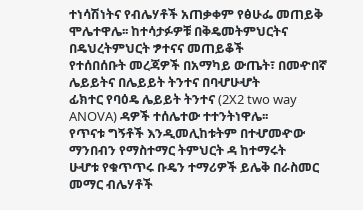ተነሳሽነትና የብሌሃቶች አጠቃቀም የፅሁፌ መጠይቅ
ሞሌተዋሌ፡፡ ከተሳታፉዎቹ በቅዴመትምህርትና በዴህረትምህርት ፇተናና መጠይቆች
የተሰበሰቡት መረጃዎች በአማካይ ውጤት፣ በመዯበኛ ሌይይትና በሌይይት ትንተና በባሇሁሇት
ፊክተር የባዕዴ ሌይይት ትንተና (2X2 two way ANOVA) ዳዎች ተሰሌተው ተተንትነዋሌ፡፡
የጥናቱ ግኝቶች እንዲመሊከቱትም በተሇመዯው ማንበብን የማስተማር ትምህርት ዳ ከተማሩት
ሁሇቱ የቁጥጥሩ ቡዴን ተማሪዎች ይሌቅ በራስመር መማር ብሌሃቶች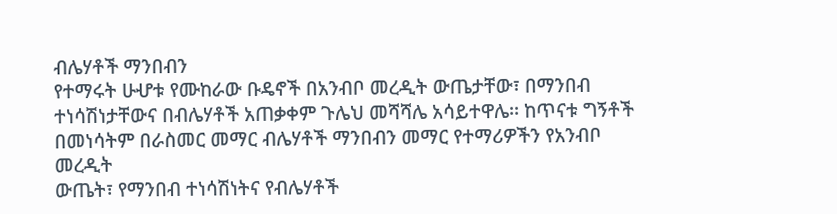ብሌሃቶች ማንበብን
የተማሩት ሁሇቱ የሙከራው ቡዴኖች በአንብቦ መረዲት ውጤታቸው፣ በማንበብ
ተነሳሽነታቸውና በብሌሃቶች አጠቃቀም ጉሌህ መሻሻሌ አሳይተዋሌ፡፡ ከጥናቱ ግኝቶች
በመነሳትም በራስመር መማር ብሌሃቶች ማንበብን መማር የተማሪዎችን የአንብቦ መረዲት
ውጤት፣ የማንበብ ተነሳሽነትና የብሌሃቶች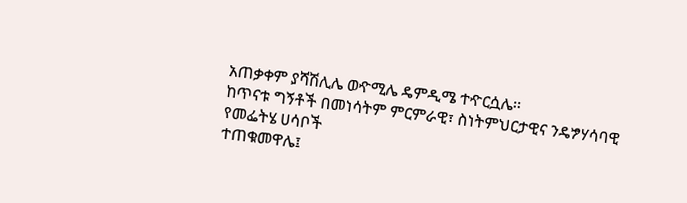አጠቃቀም ያሻሽሊሌ ወዯሚሌ ዴምዲሜ ተዯርሷሌ፡፡
ከጥናቱ ግኝቶች በመነሳትም ምርምራዊ፣ ስነትምህርታዊና ንዴፇሃሳባዊ የመፌትሄ ሀሳቦች
ተጠቁመዋሌ፤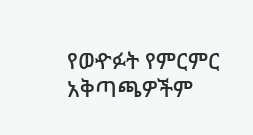የወዯፉት የምርምር አቅጣጫዎችም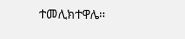ተመሊክተዋሌ፡፡